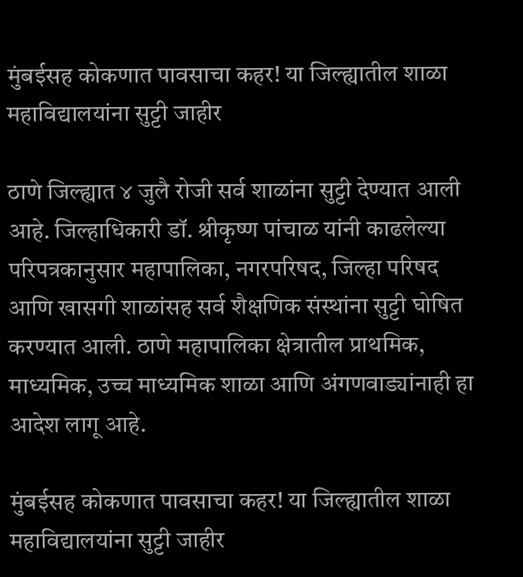मुंबईसह कोकणात पावसाचा कहर! या जिल्ह्यातील शाळा महाविद्यालयांना सुट्टी जाहीर

ठाणे जिल्ह्यात ४ जुलै रोजी सर्व शाळांना सुट्टी देण्यात आली आहे. जिल्हाधिकारी डॉ. श्रीकृष्ण पांचाळ यांनी काढलेल्या परिपत्रकानुसार महापालिका, नगरपरिषद, जिल्हा परिषद आणि खासगी शाळांसह सर्व शैक्षणिक संस्थांना सुट्टी घोषित करण्यात आली. ठाणे महापालिका क्षेत्रातील प्राथमिक, माध्यमिक, उच्च माध्यमिक शाळा आणि अंगणवाड्यांनाही हा आदेश लागू आहे.

मुंबईसह कोकणात पावसाचा कहर! या जिल्ह्यातील शाळा महाविद्यालयांना सुट्टी जाहीर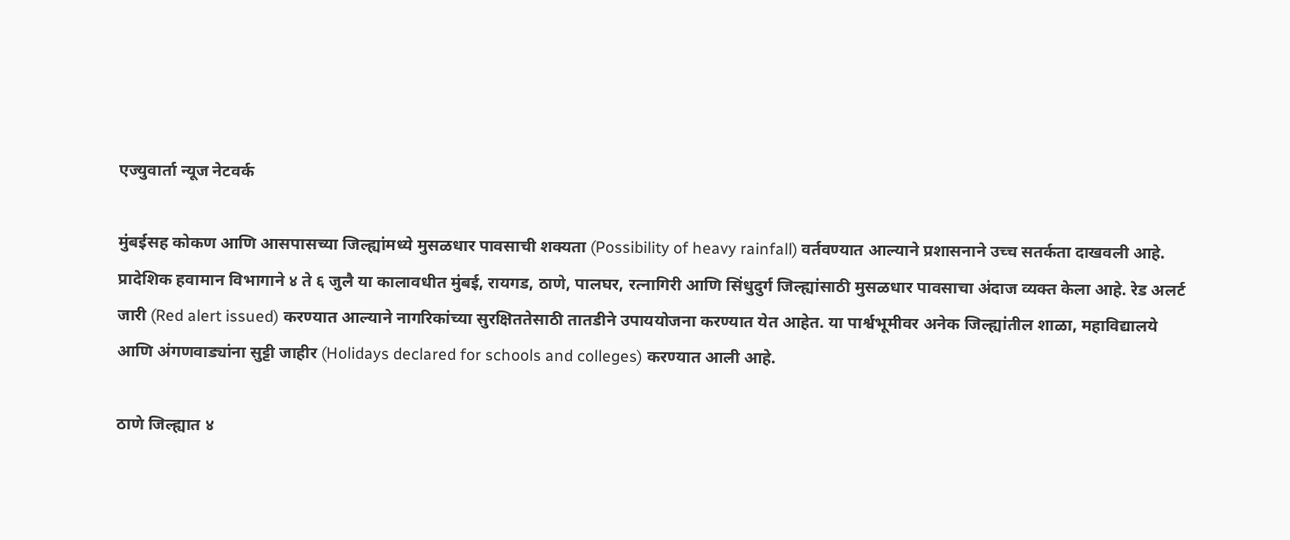एज्युवार्ता न्यूज नेटवर्क

मुंबईसह कोकण आणि आसपासच्या जिल्ह्यांमध्ये मुसळधार पावसाची शक्यता (Possibility of heavy rainfall) वर्तवण्यात आल्याने प्रशासनाने उच्च सतर्कता दाखवली आहे. प्रादेशिक हवामान विभागाने ४ ते ६ जुलै या कालावधीत मुंबई, रायगड, ठाणे, पालघर, रत्नागिरी आणि सिंधुदुर्ग जिल्ह्यांसाठी मुसळधार पावसाचा अंदाज व्यक्त केला आहे. रेड अलर्ट जारी (Red alert issued) करण्यात आल्याने नागरिकांच्या सुरक्षिततेसाठी तातडीने उपाययोजना करण्यात येत आहेत. या पार्श्वभूमीवर अनेक जिल्ह्यांतील शाळा, महाविद्यालये आणि अंगणवाड्यांना सुट्टी जाहीर (Holidays declared for schools and colleges) करण्यात आली आहे.

ठाणे जिल्ह्यात ४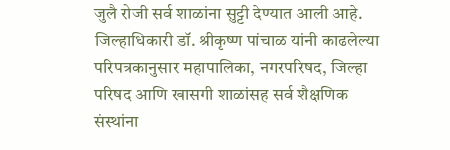जुलै रोजी सर्व शाळांना सुट्टी देण्यात आली आहे. जिल्हाधिकारी डॉ. श्रीकृष्ण पांचाळ यांनी काढलेल्या परिपत्रकानुसार महापालिका, नगरपरिषद, जिल्हा परिषद आणि खासगी शाळांसह सर्व शैक्षणिक संस्थांना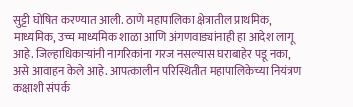सुट्टी घोषित करण्यात आली. ठाणे महापालिका क्षेत्रातील प्राथमिक, माध्यमिक, उच्च माध्यमिक शाळा आणि अंगणवाड्यांनाही हा आदेश लागू आहे. जिल्हाधिकाऱ्यांनी नागरिकांना गरज नसल्यास घराबाहेर पडू नका, असे आवाहन केले आहे. आपत्कालीन परिस्थितीत महापालिकेच्या नियंत्रण कक्षाशी संपर्क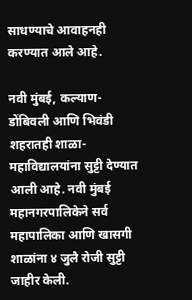साधण्याचे आवाहनही करण्यात आले आहे.

नवी मुंबई, कल्याण-डोंबिवली आणि भिवंडी शहरातही शाळा-महाविद्यालयांना सुट्टी देण्यात आली आहे. नवी मुंबई महानगरपालिकेने सर्व महापालिका आणि खासगी शाळांना ४ जुलै रोजी सुट्टी जाहीर केली.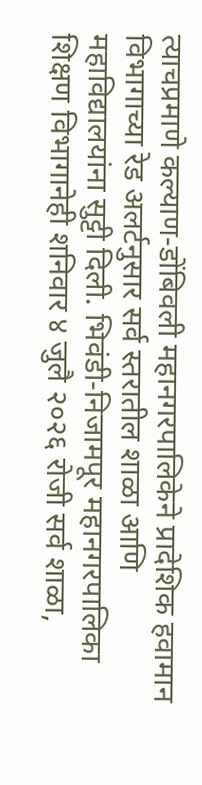त्याचप्रमाणे कल्याण-डोंबिवली महानगरपालिकेने प्रादेशिक हवामान विभागाच्या रेड अलर्टनुसार सर्व स्तरातील शाळा आणि महाविद्यालयांना सुट्टी दिली. भिवंडी-निजामपूर महानगरपालिका शिक्षण विभागानेही शनिवार ४ जुलै २०२६ रोजी सर्व शाळा,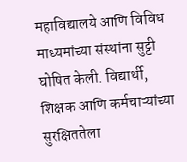महाविद्यालये आणि विविध माध्यमांच्या संस्थांना सुट्टी घोषित केली. विद्यार्थी, शिक्षक आणि कर्मचाऱ्यांच्या सुरक्षिततेला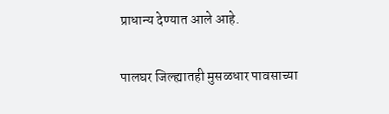प्राधान्य देण्यात आले आहे.

पालघर जिल्ह्यातही मुसळधार पावसाच्या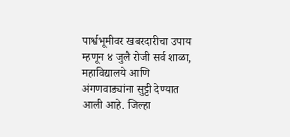पार्श्वभूमीवर खबरदारीचा उपाय म्हणून ४ जुलै रोजी सर्व शाळा, महाविद्यालये आणि अंगणवाड्यांना सुट्टी देण्यात आली आहे. जिल्हा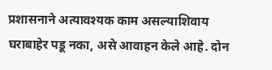प्रशासनाने अत्यावश्यक काम असल्याशिवाय घराबाहेर पडू नका, असे आवाहन केले आहे. दोन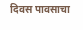दिवस पावसाचा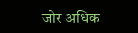जोर अधिक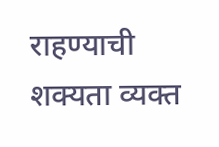राहण्याची शक्यता व्यक्त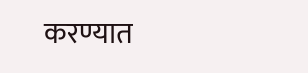करण्यात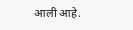आली आहे.